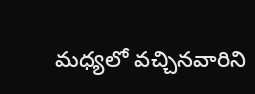మధ్యలో వచ్చినవారిని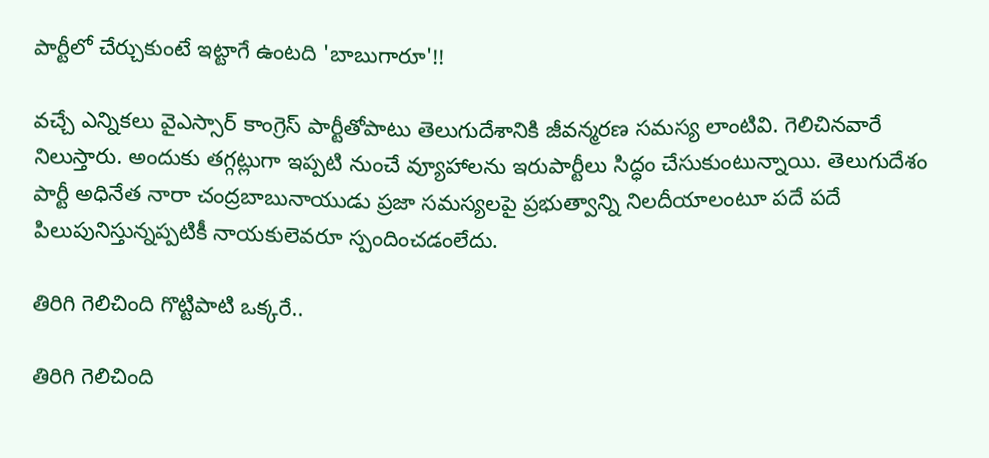పార్టీలో చేర్చుకుంటే ఇట్టాగే ఉంటది 'బాబుగారూ'!!

వచ్చే ఎన్నికలు వైఎస్సార్ కాంగ్రెస్ పార్టీతోపాటు తెలుగుదేశానికి జీవన్మరణ సమస్య లాంటివి. గెలిచినవారే నిలుస్తారు. అందుకు తగ్గట్లుగా ఇప్పటి నుంచే వ్యూహాలను ఇరుపార్టీలు సిద్ధం చేసుకుంటున్నాయి. తెలుగుదేశం పార్టీ అధినేత నారా చంద్రబాబునాయుడు ప్రజా సమస్యలపై ప్రభుత్వాన్ని నిలదీయాలంటూ పదే పదే పిలుపునిస్తున్నప్పటికీ నాయకులెవరూ స్పందించడంలేదు.

తిరిగి గెలిచింది గొట్టిపాటి ఒక్కరే..

తిరిగి గెలిచింది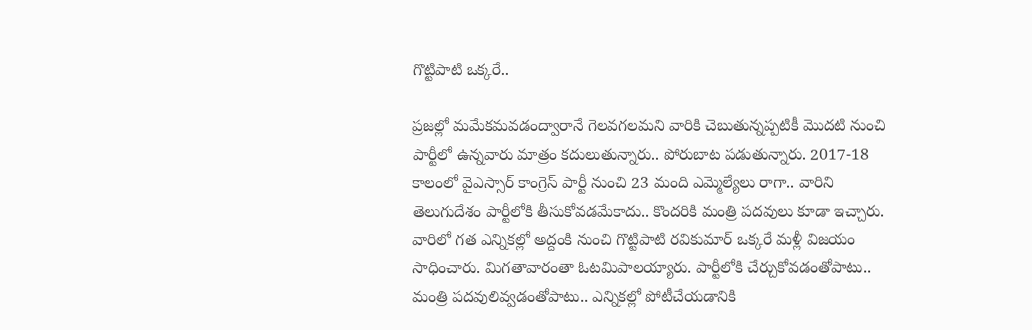గొట్టిపాటి ఒక్కరే..

ప్రజల్లో మమేకమవడంద్వారానే గెలవగలమని వారికి చెబుతున్నప్పటికీ మొదటి నుంచి పార్టీలో ఉన్నవారు మాత్రం కదులుతున్నారు.. పోరుబాట పడుతున్నారు. 2017-18 కాలంలో వైఎస్సార్ కాంగ్రెస్ పార్టీ నుంచి 23 మంది ఎమ్మెల్యేలు రాగా.. వారిని తెలుగుదేశం పార్టీలోకి తీసుకోవడమేకాదు.. కొందరికి మంత్రి పదవులు కూడా ఇచ్చారు. వారిలో గత ఎన్నికల్లో అద్దంకి నుంచి గొట్టిపాటి రవికుమార్ ఒక్కరే మళ్లీ విజయం సాధించారు. మిగతావారంతా ఓటమిపాలయ్యారు. పార్టీలోకి చేర్చుకోవడంతోపాటు.. మంత్రి పదవులివ్వడంతోపాటు.. ఎన్నికల్లో పోటీచేయడానికి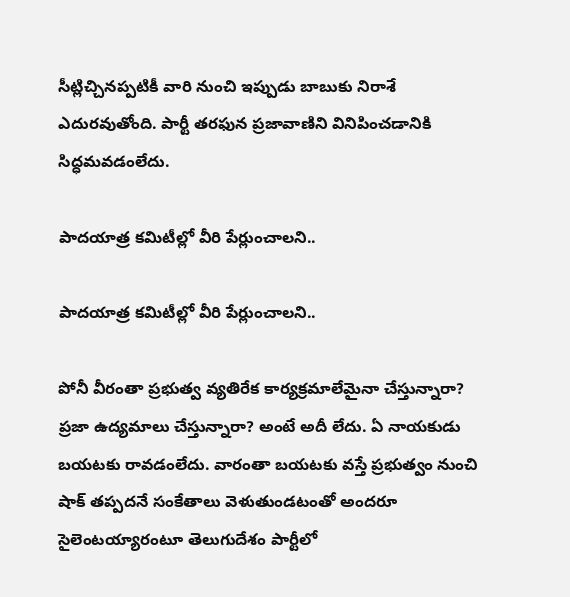సీట్లిచ్చినప్పటికీ వారి నుంచి ఇప్పుడు బాబుకు నిరాశే ఎదురవుతోంది. పార్టీ తరఫున ప్రజావాణిని వినిపించడానికి సిద్ధమవడంలేదు.

పాదయాత్ర కమిటీల్లో వీరి పేర్లుంచాలని..

పాదయాత్ర కమిటీల్లో వీరి పేర్లుంచాలని..

పోనీ వీరంతా ప్రభుత్వ వ్యతిరేక కార్యక్రమాలేమైనా చేస్తున్నారా? ప్రజా ఉద్యమాలు చేస్తున్నారా? అంటే అదీ లేదు. ఏ నాయకుడు బయటకు రావడంలేదు. వారంతా బయటకు వస్తే ప్రభుత్వం నుంచి షాక్ తప్పదనే సంకేతాలు వెళుతుండటంతో అందరూ సైలెంటయ్యారంటూ తెలుగుదేశం పార్టీలో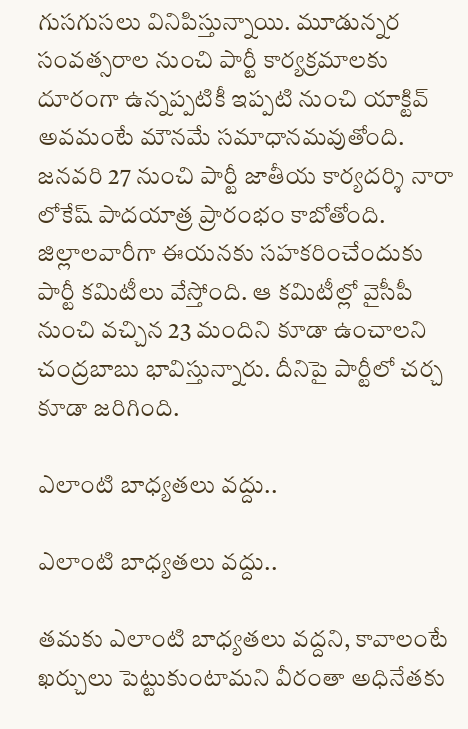గుసగుసలు వినిపిస్తున్నాయి. మూడున్నర సంవత్సరాల నుంచి పార్టీ కార్యక్రమాలకు దూరంగా ఉన్నప్పటికీ ఇప్పటి నుంచి యాక్టివ్ అవమంటే మౌనమే సమాధానమవుతోంది. జనవరి 27 నుంచి పార్టీ జాతీయ కార్యదర్శి నారా లోకేష్ పాదయాత్ర ప్రారంభం కాబోతోంది. జిల్లాలవారీగా ఈయనకు సహకరించేందుకు పార్టీ కమిటీలు వేస్తోంది. ఆ కమిటీల్లో వైసీపీ నుంచి వచ్చిన 23 మందిని కూడా ఉంచాలని చంద్రబాబు భావిస్తున్నారు. దీనిపై పార్టీలో చర్చ కూడా జరిగింది.

ఎలాంటి బాధ్యతలు వద్దు..

ఎలాంటి బాధ్యతలు వద్దు..

తమకు ఎలాంటి బాధ్యతలు వద్దని, కావాలంటే ఖర్చులు పెట్టుకుంటామని వీరంతా అధినేతకు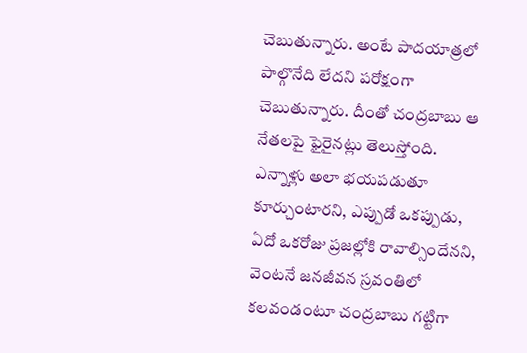చెబుతున్నారు. అంటే పాదయాత్రలో పాల్గొనేది లేదని పరోక్షంగా చెబుతున్నారు. దీంతో చంద్రబాబు ఆ నేతలపై ఫైరైనట్లు తెలుస్తోంది. ఎన్నాళ్లు అలా భయపడుతూ కూర్చుంటారని, ఎప్పుడో ఒకప్పుడు, ఏదో ఒకరోజు ప్రజల్లోకి రావాల్సిందేనని, వెంటనే జనజీవన స్రవంతిలో కలవండంటూ చంద్రబాబు గట్టిగా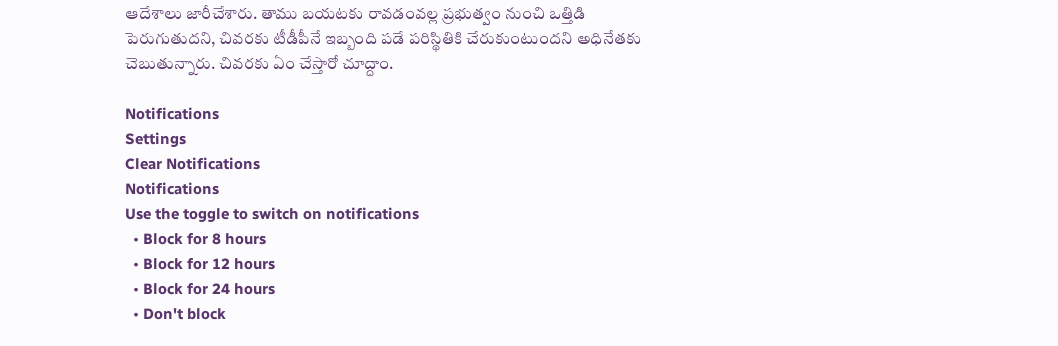ఆదేశాలు జారీచేశారు. తాము బయటకు రావడంవల్ల ప్రభుత్వం నుంచి ఒత్తిడి పెరుగుతుదని, చివరకు టీడీపీనే ఇబ్బంది పడే పరిస్థితికి చేరుకుంటుందని అధినేతకు చెబుతున్నారు. చివరకు ఏం చేస్తారో చూద్దాం.

Notifications
Settings
Clear Notifications
Notifications
Use the toggle to switch on notifications
  • Block for 8 hours
  • Block for 12 hours
  • Block for 24 hours
  • Don't block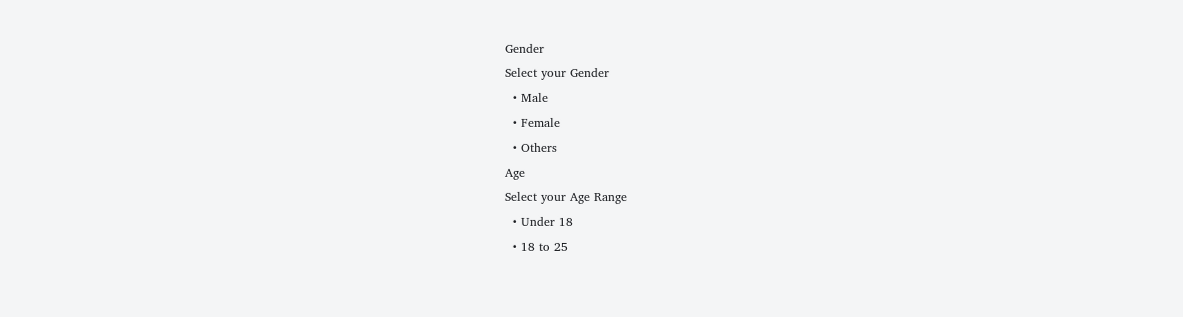Gender
Select your Gender
  • Male
  • Female
  • Others
Age
Select your Age Range
  • Under 18
  • 18 to 25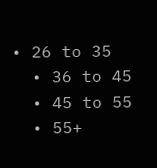• 26 to 35
  • 36 to 45
  • 45 to 55
  • 55+